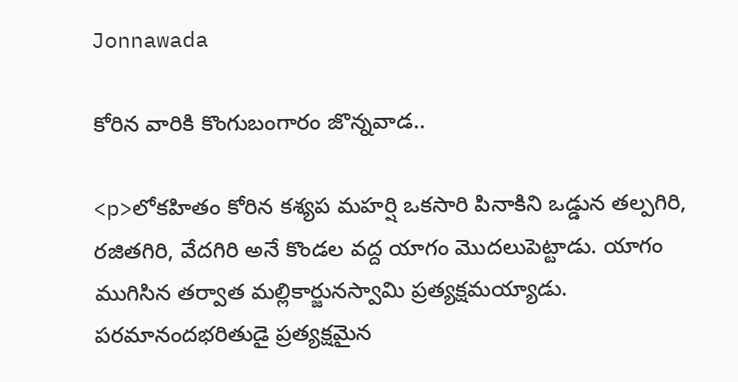Jonnawada

కోరిన వారికి కొంగుబంగారం జొన్నవాడ..

<p>లోకహితం కోరిన కశ్యప మహర్షి ఒకసారి పినాకిని ఒడ్డున తల్పగిరి, రజితగిరి, వేదగిరి అనే కొండల వద్ద యాగం మొదలుపెట్టాడు. యాగం ముగిసిన తర్వాత మల్లికార్జునస్వామి ప్రత్యక్షమయ్యాడు. పరమానందభరితుడై ప్రత్యక్షమైన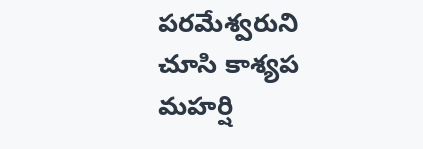పరమేశ్వరుని చూసి కాశ్యప మహర్షి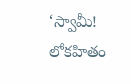‘స్వామీ! లోకహితం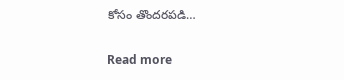కోసం తొందరపడి…

Read more